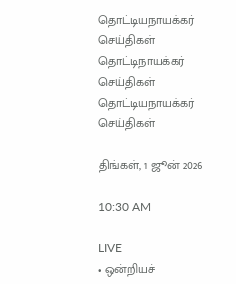தொட்டியநாயக்கர் செய்திகள்
தொட்டிநாயக்கர்
செய்திகள்
தொட்டியநாயக்கர் செய்திகள்

திங்கள், 1 ஜூன் 2026

10:30 AM

LIVE
• ஒன்றியச்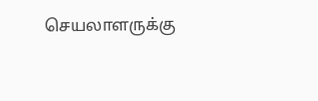செயலாளருக்கு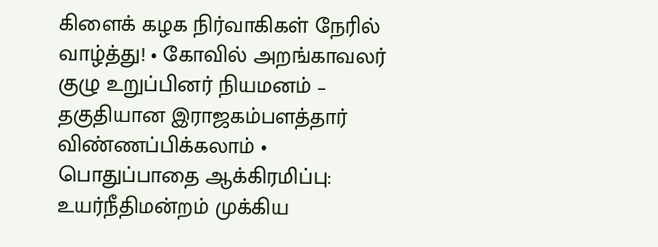கிளைக் கழக நிர்வாகிகள் நேரில் வாழ்த்து! • கோவில் அறங்காவலர் குழு உறுப்பினர் நியமனம் – தகுதியான இராஜகம்பளத்தார் விண்ணப்பிக்கலாம் • பொதுப்பாதை ஆக்கிரமிப்பு: உயர்நீதிமன்றம் முக்கிய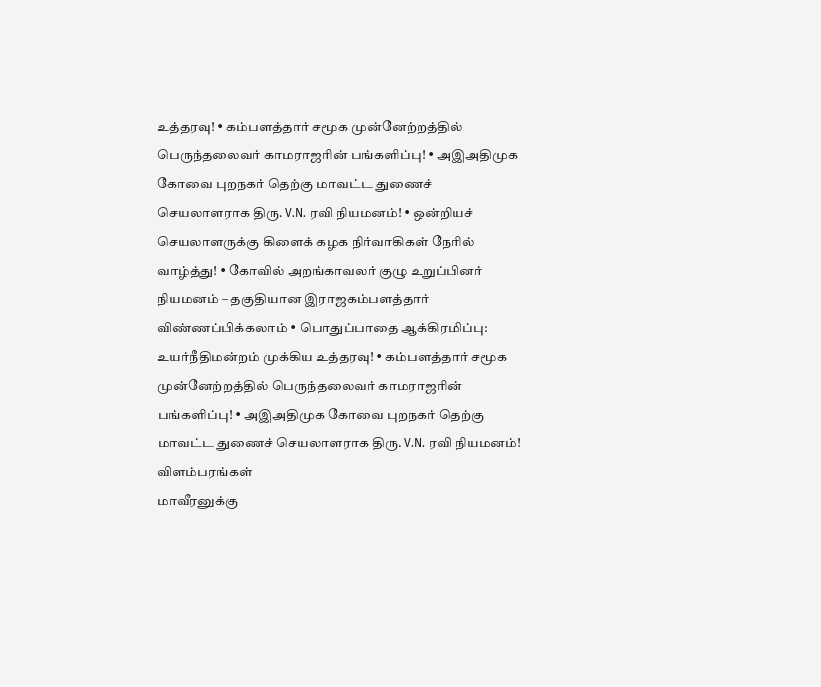உத்தரவு! • கம்பளத்தார் சமூக முன்னேற்றத்தில் பெருந்தலைவர் காமராஜரின் பங்களிப்பு! • அஇஅதிமுக கோவை புறநகர் தெற்கு மாவட்ட துணைச் செயலாளராக திரு. V.N. ரவி நியமனம்! • ஒன்றியச் செயலாளருக்கு கிளைக் கழக நிர்வாகிகள் நேரில் வாழ்த்து! • கோவில் அறங்காவலர் குழு உறுப்பினர் நியமனம் – தகுதியான இராஜகம்பளத்தார் விண்ணப்பிக்கலாம் • பொதுப்பாதை ஆக்கிரமிப்பு: உயர்நீதிமன்றம் முக்கிய உத்தரவு! • கம்பளத்தார் சமூக முன்னேற்றத்தில் பெருந்தலைவர் காமராஜரின் பங்களிப்பு! • அஇஅதிமுக கோவை புறநகர் தெற்கு மாவட்ட துணைச் செயலாளராக திரு. V.N. ரவி நியமனம்!
விளம்பரங்கள்
மாவீரனுக்கு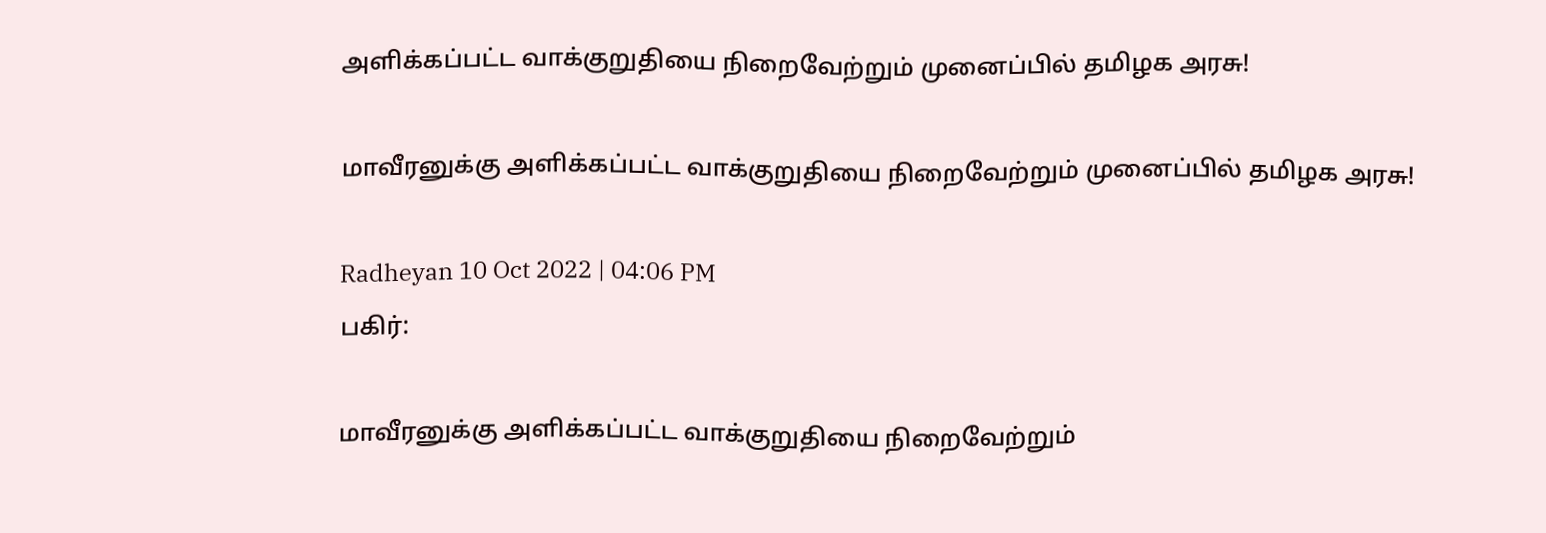அளிக்கப்பட்ட வாக்குறுதியை நிறைவேற்றும் முனைப்பில் தமிழக அரசு!

மாவீரனுக்கு அளிக்கப்பட்ட வாக்குறுதியை நிறைவேற்றும் முனைப்பில் தமிழக அரசு!

Radheyan 10 Oct 2022 | 04:06 PM
பகிர்:

மாவீரனுக்கு அளிக்கப்பட்ட வாக்குறுதியை நிறைவேற்றும்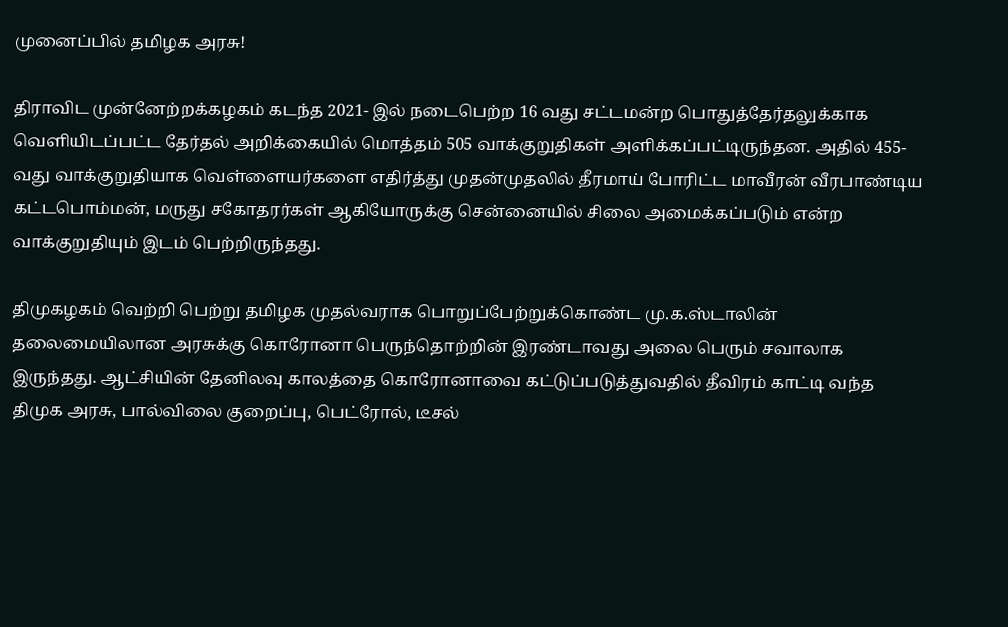முனைப்பில் தமிழக அரசு!

திராவிட முன்னேற்றக்கழகம் கடந்த 2021- இல் நடைபெற்ற 16 வது சட்டமன்ற பொதுத்தேர்தலுக்காக வெளியிடப்பட்ட தேர்தல் அறிக்கையில் மொத்தம் 505 வாக்குறுதிகள் அளிக்கப்பட்டிருந்தன. அதில் 455-வது வாக்குறுதியாக வெள்ளையர்களை எதிர்த்து முதன்முதலில் தீரமாய் போரிட்ட மாவீரன் வீரபாண்டிய கட்டபொம்மன், மருது சகோதரர்கள் ஆகியோருக்கு சென்னையில் சிலை அமைக்கப்படும் என்ற வாக்குறுதியும் இடம் பெற்றிருந்தது.

திமுகழகம் வெற்றி பெற்று தமிழக முதல்வராக பொறுப்பேற்றுக்கொண்ட மு.க.ஸ்டாலின் தலைமையிலான அரசுக்கு கொரோனா பெருந்தொற்றின் இரண்டாவது அலை பெரும் சவாலாக இருந்தது. ஆட்சியின் தேனிலவு காலத்தை கொரோனாவை கட்டுப்படுத்துவதில் தீவிரம் காட்டி வந்த திமுக அரசு, பால்விலை குறைப்பு, பெட்ரோல், டீசல்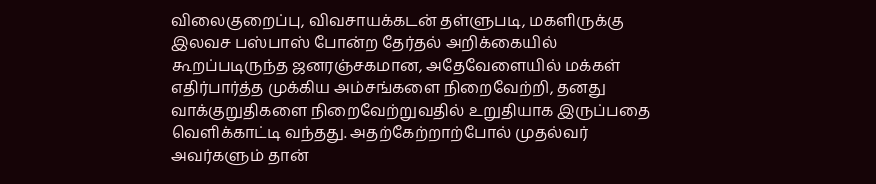விலைகுறைப்பு, விவசாயக்கடன் தள்ளுபடி, மகளிருக்கு இலவச பஸ்பாஸ் போன்ற தேர்தல் அறிக்கையில் கூறப்படிருந்த ஜனரஞ்சகமான, அதேவேளையில் மக்கள் எதிர்பார்த்த முக்கிய அம்சங்களை நிறைவேற்றி, தனது வாக்குறுதிகளை நிறைவேற்றுவதில் உறுதியாக இருப்பதை வெளிக்காட்டி வந்தது. அதற்கேற்றாற்போல் முதல்வர் அவர்களும் தான்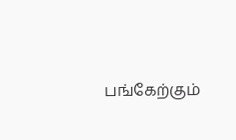பங்கேற்கும்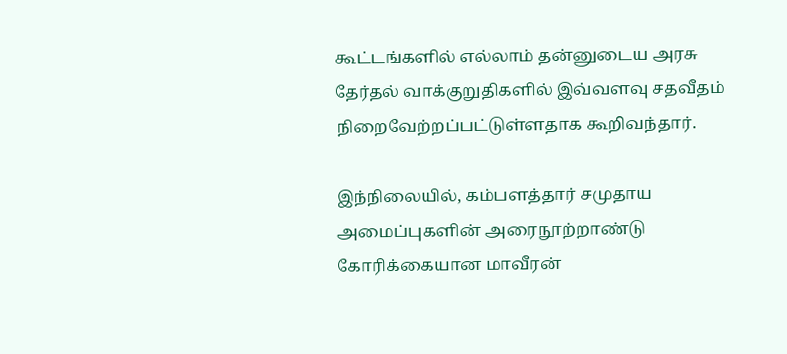கூட்டங்களில் எல்லாம் தன்னுடைய அரசு தேர்தல் வாக்குறுதிகளில் இவ்வளவு சதவீதம் நிறைவேற்றப்பட்டுள்ளதாக கூறிவந்தார்.

இந்நிலையில், கம்பளத்தார் சமுதாய அமைப்புகளின் அரைநூற்றாண்டு கோரிக்கையான மாவீரன்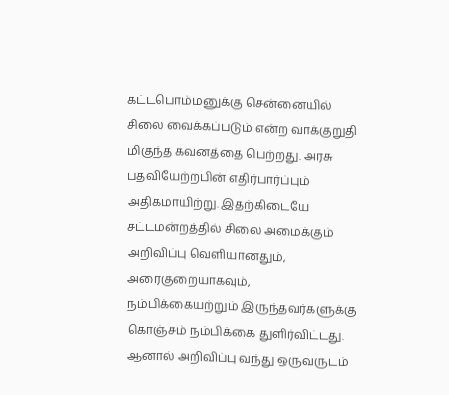கட்டபொம்மனுக்கு சென்னையில் சிலை வைக்கப்படும் என்ற வாக்குறுதி மிகுந்த கவனத்தை பெற்றது. அரசு பதவியேற்றபின் எதிர்பார்ப்பும் அதிகமாயிற்று. இதற்கிடையே சட்டமன்றத்தில் சிலை அமைக்கும் அறிவிப்பு வெளியானதும், அரைகுறையாகவும், நம்பிக்கையற்றும் இருந்தவர்களுக்கு கொஞ்சம் நம்பிக்கை துளிர்விட்டது. ஆனால் அறிவிப்பு வந்து ஒருவருடம்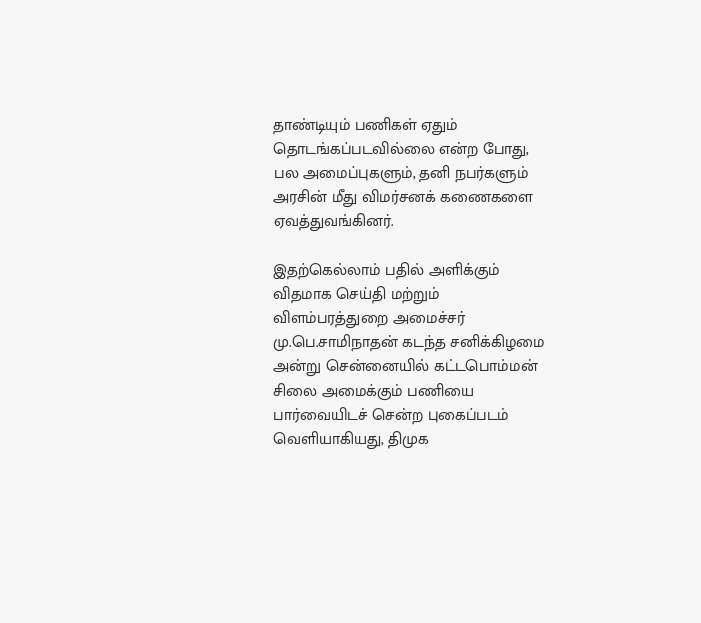தாண்டியும் பணிகள் ஏதும் தொடங்கப்படவில்லை என்ற போது, பல அமைப்புகளும், தனி நபர்களும் அரசின் மீது விமர்சனக் கணைகளை ஏவத்துவங்கினர்.

இதற்கெல்லாம் பதில் அளிக்கும் விதமாக செய்தி மற்றும் விளம்பரத்துறை அமைச்சர் மு.பெ.சாமிநாதன் கடந்த சனிக்கிழமை அன்று சென்னையில் கட்டபொம்மன் சிலை அமைக்கும் பணியை பார்வையிடச் சென்ற புகைப்படம் வெளியாகியது, திமுக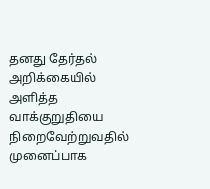தனது தேர்தல் அறிக்கையில் அளித்த வாக்குறுதியை நிறைவேற்றுவதில் முனைப்பாக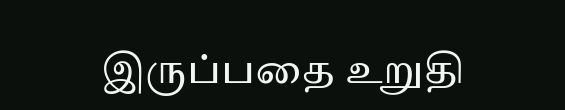இருப்பதை உறுதி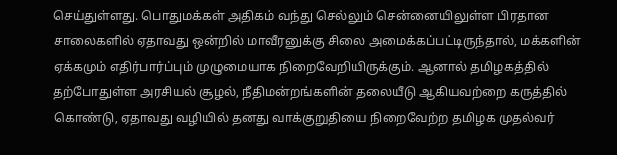செய்துள்ளது. பொதுமக்கள் அதிகம் வந்து செல்லும் சென்னையிலுள்ள பிரதான சாலைகளில் ஏதாவது ஒன்றில் மாவீரனுக்கு சிலை அமைக்கப்பட்டிருந்தால், மக்களின் ஏக்கமும் எதிர்பார்ப்பும் முழுமையாக நிறைவேறியிருக்கும். ஆனால் தமிழகத்தில் தற்போதுள்ள அரசியல் சூழல், நீதிமன்றங்களின் தலையீடு ஆகியவற்றை கருத்தில் கொண்டு, ஏதாவது வழியில் தனது வாக்குறுதியை நிறைவேற்ற தமிழக முதல்வர்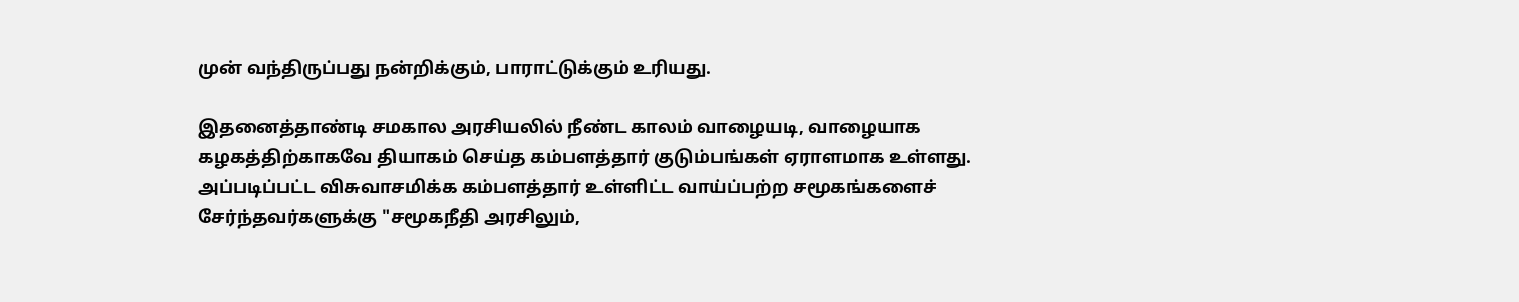முன் வந்திருப்பது நன்றிக்கும், பாராட்டுக்கும் உரியது.

இதனைத்தாண்டி சமகால அரசியலில் நீண்ட காலம் வாழையடி, வாழையாக கழகத்திற்காகவே தியாகம் செய்த கம்பளத்தார் குடும்பங்கள் ஏராளமாக உள்ளது. அப்படிப்பட்ட விசுவாசமிக்க கம்பளத்தார் உள்ளிட்ட வாய்ப்பற்ற சமூகங்களைச் சேர்ந்தவர்களுக்கு "சமூகநீதி அரசிலும்,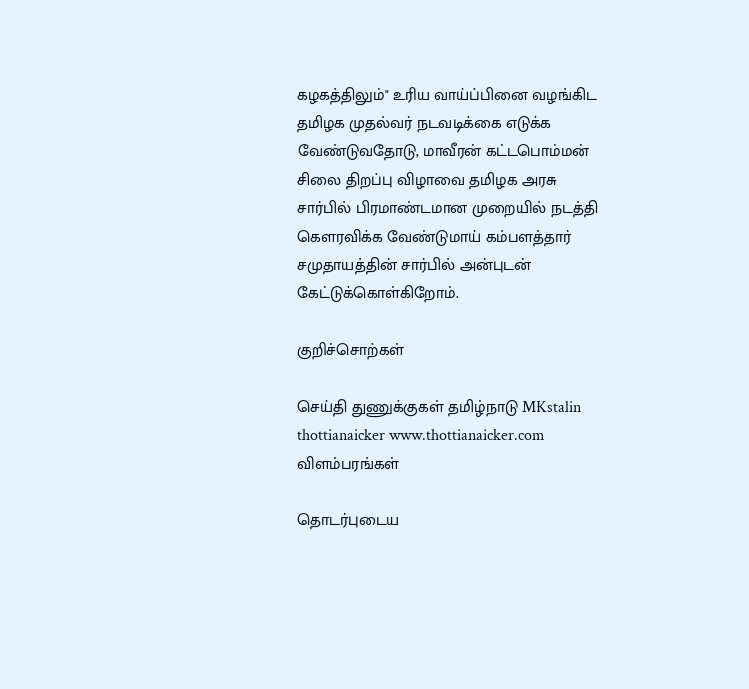கழகத்திலும்" உரிய வாய்ப்பினை வழங்கிட தமிழக முதல்வர் நடவடிக்கை எடுக்க வேண்டுவதோடு, மாவீரன் கட்டபொம்மன் சிலை திறப்பு விழாவை தமிழக அரசு சார்பில் பிரமாண்டமான முறையில் நடத்தி கௌரவிக்க வேண்டுமாய் கம்பளத்தார் சமுதாயத்தின் சார்பில் அன்புடன் கேட்டுக்கொள்கிறோம்.

குறிச்சொற்கள்

செய்தி துணுக்குகள் தமிழ்நாடு MKstalin thottianaicker www.thottianaicker.com
விளம்பரங்கள்

தொடர்புடைய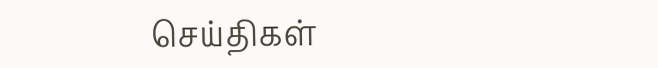செய்திகள்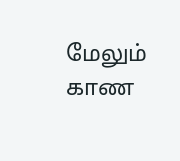மேலும் காண